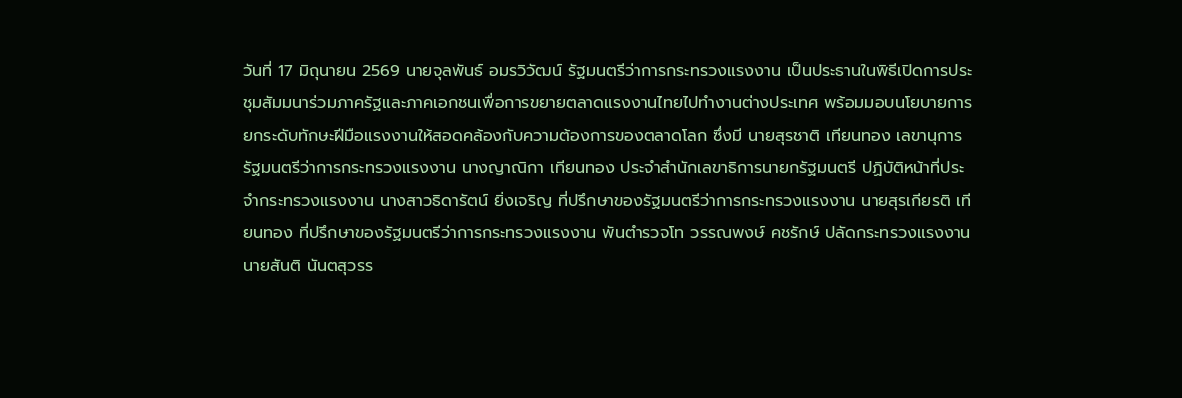วันที่ 17 มิถุนายน 2569 นายจุลพันธ์ อมรวิวัฒน์ รัฐมนตรีว่าการกระทรวงแรงงาน เป็นประธานในพิธีเปิดการประชุมสัมมนาร่วมภาครัฐและภาคเอกชนเพื่อการขยายตลาดแรงงานไทยไปทำงานต่างประเทศ พร้อมมอบนโยบายการยกระดับทักษะฝีมือแรงงานให้สอดคล้องกับความต้องการของตลาดโลก ซึ่งมี นายสุรชาติ เทียนทอง เลขานุการรัฐมนตรีว่าการกระทรวงแรงงาน นางญาณิกา เทียนทอง ประจำสำนักเลขาธิการนายกรัฐมนตรี ปฏิบัติหน้าที่ประจำกระทรวงแรงงาน นางสาวธิดารัตน์ ยิ่งเจริญ ที่ปรึกษาของรัฐมนตรีว่าการกระทรวงแรงงาน นายสุรเกียรติ เทียนทอง ที่ปรึกษาของรัฐมนตรีว่าการกระทรวงแรงงาน พันตำรวจโท วรรณพงษ์ คชรักษ์ ปลัดกระทรวงแรงงาน นายสันติ นันตสุวรร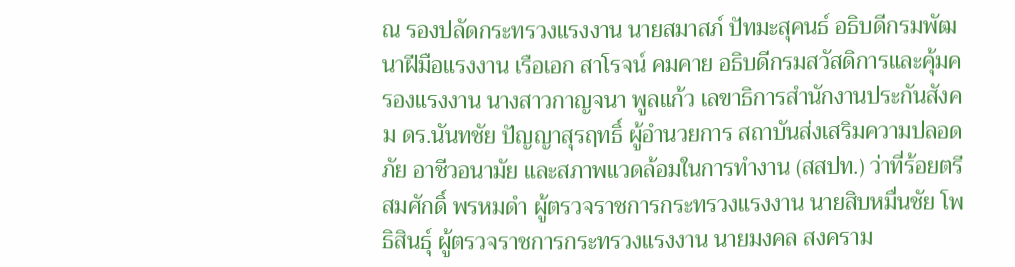ณ รองปลัดกระทรวงแรงงาน นายสมาสภ์ ปัทมะสุคนธ์ อธิบดีกรมพัฒนาฝีมือแรงงาน เรือเอก สาโรจน์ คมคาย อธิบดีกรมสวัสดิการและคุ้มครองแรงงาน นางสาวกาญจนา พูลแก้ว เลขาธิการสำนักงานประกันสังคม ดร.นันทชัย ปัญญาสุรฤทธิ์ ผู้อำนวยการ สถาบันส่งเสริมความปลอดภัย อาชีวอนามัย และสภาพแวดล้อมในการทำงาน (สสปท.) ว่าที่ร้อยตรี สมศักดิ์ พรหมดำ ผู้ตรวจราชการกระทรวงแรงงาน นายสิบหมื่นชัย โพธิสินธุ์ ผู้ตรวจราชการกระทรวงแรงงาน นายมงคล สงคราม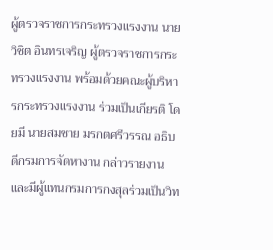ผู้ตรวจราชการกระทรวงแรงงาน นายวิชิต อินทรเจริญ ผู้ตรวจราชการกระทรวงแรงงาน พร้อมด้วยคณะผู้บริหารกระทรวงแรงงาน ร่วมเป็นเกียรติ โดยมี นายสมชาย มรกตศรีวรรณ อธิบดีกรมการจัดหางาน กล่าวรายงาน และมีผู้แทนกรมการกงสุลร่วมเป็นวิท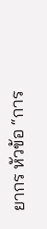ยากร หัวข้อ “การ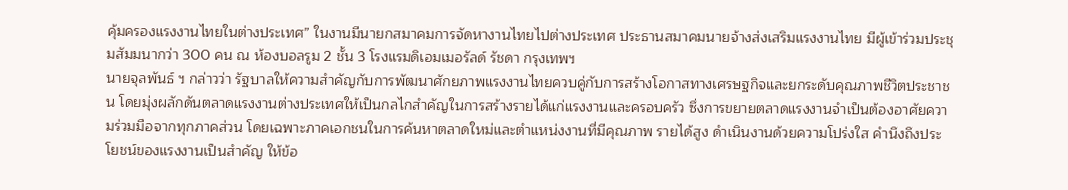คุ้มครองแรงงานไทยในต่างประเทศ” ในงานมีนายกสมาคมการจัดหางานไทยไปต่างประเทศ ประธานสมาคมนายจ้างส่งเสริมแรงงานไทย มีผู้เข้าร่วมประชุมสัมมนากว่า 300 คน ณ ห้องบอลรูม 2 ชั้น 3 โรงแรมดิเอมเมอรัลด์ รัชดา กรุงเทพฯ
นายจุลพันธ์ ฯ กล่าวว่า รัฐบาลให้ความสำคัญกับการพัฒนาศักยภาพแรงงานไทยควบคู่กับการสร้างโอกาสทางเศรษฐกิจและยกระดับคุณภาพชีวิตประชาชน โดยมุ่งผลักดันตลาดแรงงานต่างประเทศให้เป็นกลไกสำคัญในการสร้างรายได้แก่แรงงานและครอบครัว ซึ่งการขยายตลาดแรงงานจำเป็นต้องอาศัยความร่วมมือจากทุกภาคส่วน โดยเฉพาะภาคเอกชนในการค้นหาตลาดใหม่และตำแหน่งงานที่มีคุณภาพ รายได้สูง ดำเนินงานด้วยความโปร่งใส คำนึงถึงประโยชน์ของแรงงานเป็นสำคัญ ให้ข้อ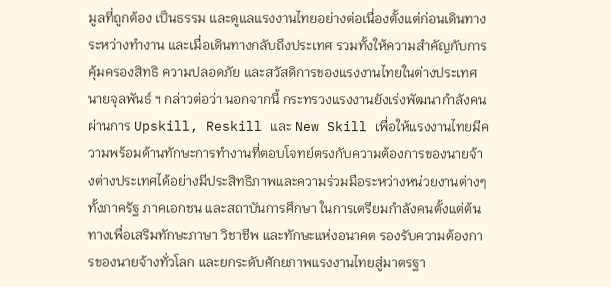มูลที่ถูกต้อง เป็นธรรม และดูแลแรงงานไทยอย่างต่อเนื่องตั้งแต่ก่อนเดินทาง ระหว่างทำงาน และเมื่อเดินทางกลับถึงประเทศ รวมทั้งให้ความสำคัญกับการคุ้มครองสิทธิ ความปลอดภัย และสวัสดิการของแรงงานไทยในต่างประเทศ
นายจุลพันธ์ ฯ กล่าวต่อว่า นอกจากนี้ กระทรวงแรงงานยังเร่งพัฒนากำลังคนผ่านการ Upskill, Reskill และ New Skill เพื่อให้แรงงานไทยมีความพร้อมด้านทักษะการทำงานที่ตอบโจทย์ตรงกับความต้องการของนายจ้างต่างประเทศได้อย่างมีประสิทธิภาพและความร่วมมือระหว่างหน่วยงานต่างๆ ทั้งภาครัฐ ภาคเอกชน และสถาบันการศึกษา ในการเตรียมกำลังคนตั้งแต่ต้นทางเพื่อเสริมทักษะภาษา วิชาชีพ และทักษะแห่งอนาคต รองรับความต้องการของนายจ้างทั่วโลก และยกระดับศักยภาพแรงงานไทยสู่มาตรฐา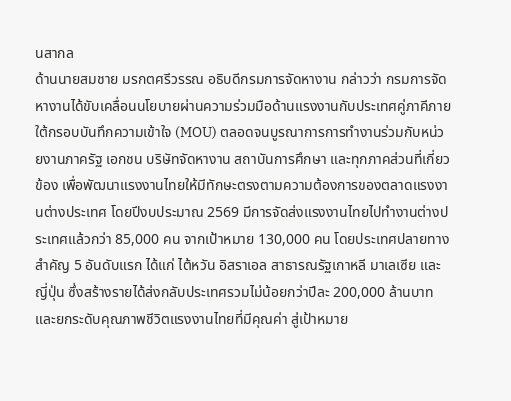นสากล
ด้านนายสมชาย มรกตศรีวรรณ อธิบดีกรมการจัดหางาน กล่าวว่า กรมการจัดหางานได้ขับเคลื่อนนโยบายผ่านความร่วมมือด้านแรงงานกับประเทศคู่ภาคีภายใต้กรอบบันทึกความเข้าใจ (MOU) ตลอดจนบูรณาการการทำงานร่วมกับหน่วยงานภาครัฐ เอกชน บริษัทจัดหางาน สถาบันการศึกษา และทุกภาคส่วนที่เกี่ยวข้อง เพื่อพัฒนาแรงงานไทยให้มีทักษะตรงตามความต้องการของตลาดแรงงานต่างประเทศ โดยปีงบประมาณ 2569 มีการจัดส่งแรงงานไทยไปทำงานต่างประเทศแล้วกว่า 85,000 คน จากเป้าหมาย 130,000 คน โดยประเทศปลายทางสำคัญ 5 อันดับแรก ได้แก่ ไต้หวัน อิสราเอล สาธารณรัฐเกาหลี มาเลเซีย และญี่ปุ่น ซึ่งสร้างรายได้ส่งกลับประเทศรวมไม่น้อยกว่าปีละ 200,000 ล้านบาท และยกระดับคุณภาพชีวิตแรงงานไทยที่มีคุณค่า สู่เป้าหมาย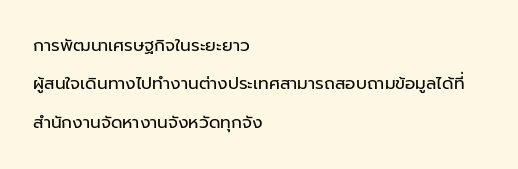การพัฒนาเศรษฐกิจในระยะยาว
ผู้สนใจเดินทางไปทำงานต่างประเทศสามารถสอบถามข้อมูลได้ที่สำนักงานจัดหางานจังหวัดทุกจัง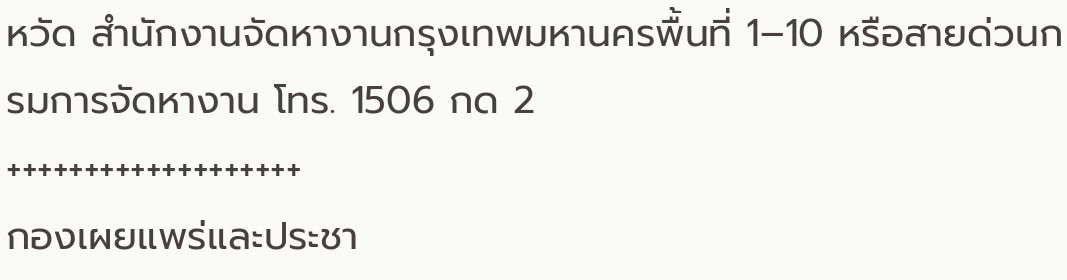หวัด สำนักงานจัดหางานกรุงเทพมหานครพื้นที่ 1–10 หรือสายด่วนกรมการจัดหางาน โทร. 1506 กด 2
+++++++++++++++++++
กองเผยแพร่และประชา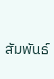สัมพันธ์